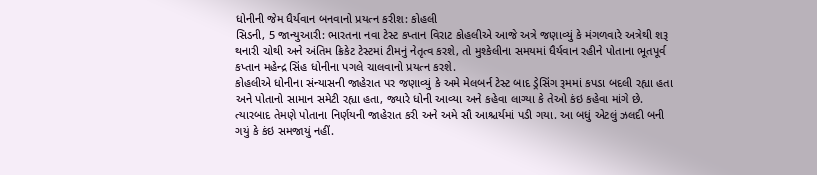ધોનીની જેમ ધૈર્યવાન બનવાનો પ્રયત્ન કરીશ: કોહલી
સિડની, 5 જાન્યુઆરી: ભારતના નવા ટેસ્ટ કપ્તાન વિરાટ કોહલીએ આજે અત્રે જણાવ્યું કે મંગળવારે અત્રેથી શરૂ થનારી ચોથી અને અંતિમ ક્રિકેટ ટેસ્ટમાં ટીમનું નેતૃત્વ કરશે, તો મુશ્કેલીના સમયમાં ધૈર્યવાન રહીને પોતાના ભૂતપૂર્વ કપ્તાન મહેન્દ્ર સિંહ ધોનીના પગલે ચાલવાનો પ્રયત્ન કરશે.
કોહલીએ ધોનીના સંન્યાસની જાહેરાત પર જણાવ્યું કે અમે મેલબર્ન ટેસ્ટ બાદ ડ્રેસિંગ રૂમમાં કપડા બદલી રહ્યા હતા અને પોતાનો સામાન સમેટી રહ્યા હતા, જ્યારે ધોની આવ્યા અને કહેવા લાગ્યા કે તેઓ કંઇ કહેવા માંગે છે. ત્યારબાદ તેમણે પોતાના નિર્ણયની જાહેરાત કરી અને અમે સૌ આશ્ચર્યમાં પડી ગયા. આ બધું એટલું ઝલદી બની ગયું કે કંઇ સમજાયું નહીં.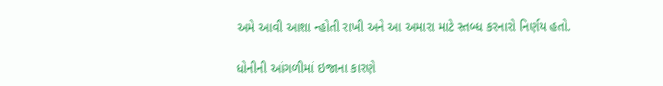અમે આવી આશા ન્હોતી રાખી અને આ અમારા માટે સ્તબ્ધ કરનારો નિર્ણય હતો.

ધોનીની આંગળીમાં ઇજાના કારણે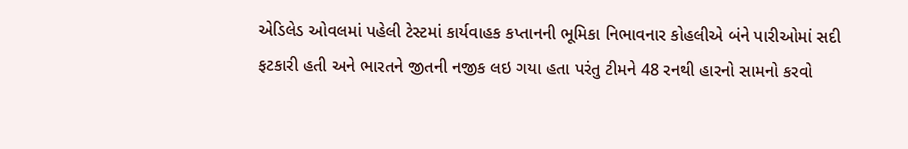એડિલેડ ઓવલમાં પહેલી ટેસ્ટમાં કાર્યવાહક કપ્તાનની ભૂમિકા નિભાવનાર કોહલીએ બંને પારીઓમાં સદી ફટકારી હતી અને ભારતને જીતની નજીક લઇ ગયા હતા પરંતુ ટીમને 48 રનથી હારનો સામનો કરવો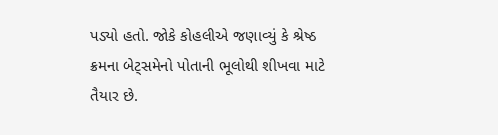પડ્યો હતો. જોકે કોહલીએ જણાવ્યું કે શ્રેષ્ઠ ક્રમના બેટ્સમેનો પોતાની ભૂલોથી શીખવા માટે તૈયાર છે.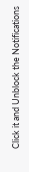Click it and Unblock the Notifications